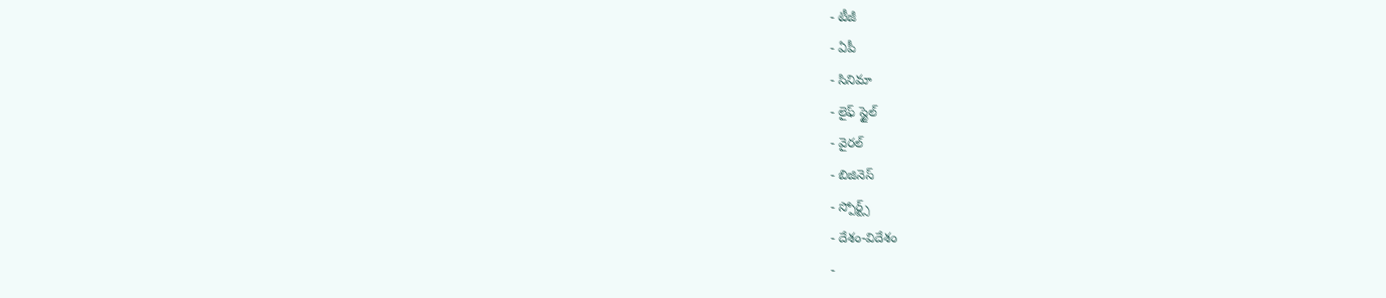- టీజీ
- ఏపీ
- సినిమా
- లైఫ్ స్టైల్
- వైరల్
- బిజినెస్
- స్పోర్ట్స్
- దేశం-విదేశం
-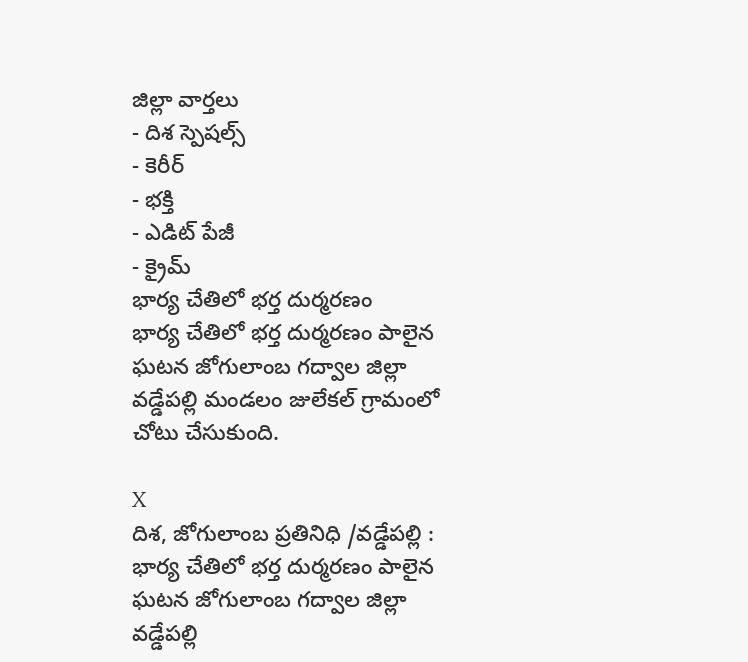జిల్లా వార్తలు
- దిశ స్పెషల్స్
- కెరీర్
- భక్తి
- ఎడిట్ పేజీ
- క్రైమ్
భార్య చేతిలో భర్త దుర్మరణం
భార్య చేతిలో భర్త దుర్మరణం పాలైన ఘటన జోగులాంబ గద్వాల జిల్లా వడ్డేపల్లి మండలం జులేకల్ గ్రామంలో చోటు చేసుకుంది.

X
దిశ, జోగులాంబ ప్రతినిధి /వడ్డేపల్లి : భార్య చేతిలో భర్త దుర్మరణం పాలైన ఘటన జోగులాంబ గద్వాల జిల్లా వడ్డేపల్లి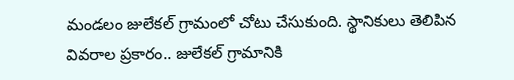మండలం జులేకల్ గ్రామంలో చోటు చేసుకుంది. స్థానికులు తెలిపిన వివరాల ప్రకారం.. జులేకల్ గ్రామానికి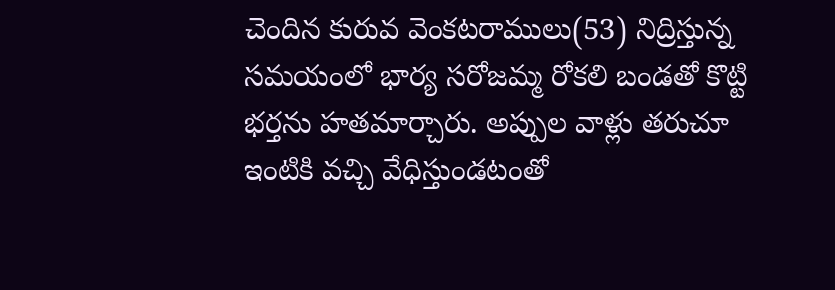చెందిన కురువ వెంకటరాములు(53) నిద్రిస్తున్న సమయంలో భార్య సరోజమ్మ రోకలి బండతో కొట్టి భర్తను హతమార్చారు. అప్పుల వాళ్లు తరుచూ ఇంటికి వచ్చి వేధిస్తుండటంతో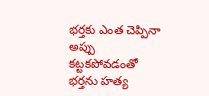భర్తకు ఎంత చెప్పినా అప్పు కట్టకపోవడంతో భర్తను హత్య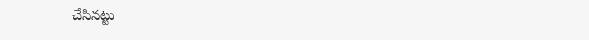చేసినట్టు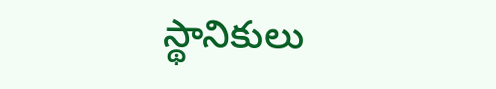స్థానికులు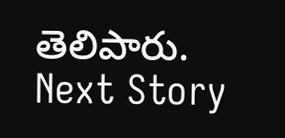తెలిపారు.
Next Story